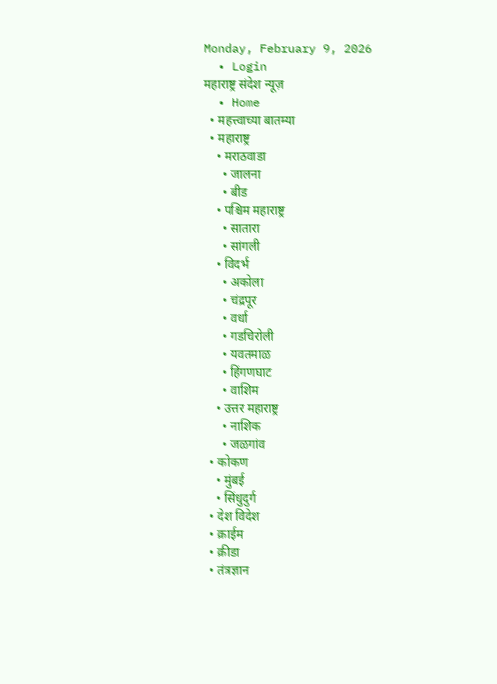Monday, February 9, 2026
  • Login
महाराष्ट्र संदेश न्यूज़
  • Home
  • महत्त्वाच्या बातम्या
  • महाराष्ट्र
    • मराठवाडा
      • जालना
      • बीड
    • पश्चिम महाराष्ट्र
      • सातारा
      • सांगली
    • विदर्भ
      • अकोला
      • चंद्रपूर
      • वर्धा
      • गडचिरोली
      • यवतमाळ
      • हिंगणघाट
      • वाशिम
    • उत्तर महाराष्ट्र
      • नाशिक
      • जळगांव
  • कोकण
    • मुंबई
    • सिंधुदुर्ग
  • देश विदेश
  • क्राईम
  • क्रीडा
  • तंत्रज्ञान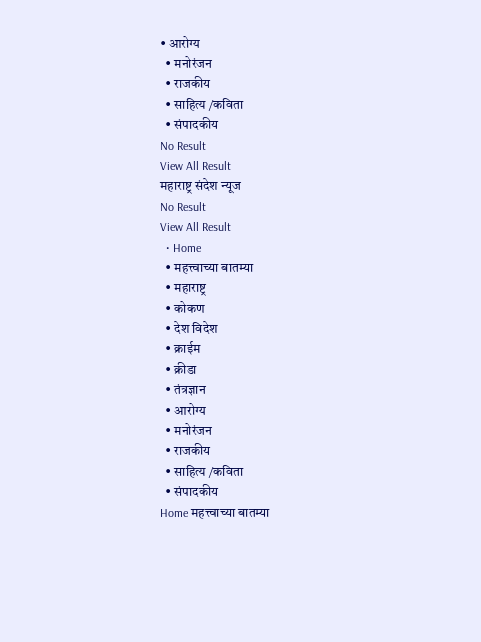• आरोग्य
  • मनोरंजन
  • राजकीय
  • साहित्य /कविता
  • संपादकीय
No Result
View All Result
महाराष्ट्र संदेश न्यूज
No Result
View All Result
  • Home
  • महत्त्वाच्या बातम्या
  • महाराष्ट्र
  • कोकण
  • देश विदेश
  • क्राईम
  • क्रीडा
  • तंत्रज्ञान
  • आरोग्य
  • मनोरंजन
  • राजकीय
  • साहित्य /कविता
  • संपादकीय
Home महत्त्वाच्या बातम्या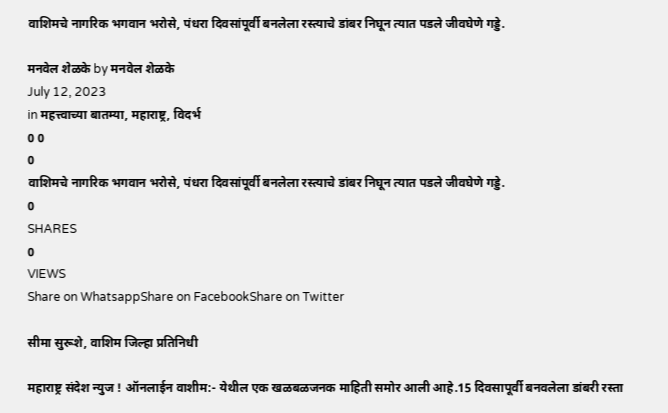वाशिमचे नागरिक भगवान भरोसे, पंधरा दिवसांपूर्वी बनलेला रस्त्याचे डांबर निघून त्यात पडले जीवघेणे गड्डे.

मनवेल शेळके by मनवेल शेळके
July 12, 2023
in महत्त्वाच्या बातम्या, महाराष्ट्र, विदर्भ
0 0
0
वाशिमचे नागरिक भगवान भरोसे, पंधरा दिवसांपूर्वी बनलेला रस्त्याचे डांबर निघून त्यात पडले जीवघेणे गड्डे.
0
SHARES
0
VIEWS
Share on WhatsappShare on FacebookShare on Twitter

सीमा सुरूशे, वाशिम जिल्हा प्रतिनिधी

महाराष्ट्र संदेश न्युज ! ऑनलाईन वाशीम:- येथील एक खळबळजनक माहिती समोर आली आहे.15 दिवसापूर्वी बनवलेला डांबरी रस्ता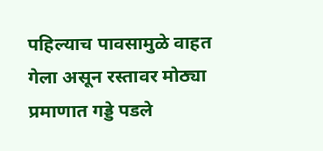पहिल्याच पावसामुळे वाहत गेला असून रस्तावर मोठ्या प्रमाणात गड्डे पडले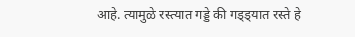आहे. त्यामुळे रस्त्यात गड्डे की गड्ड्यात रस्ते हे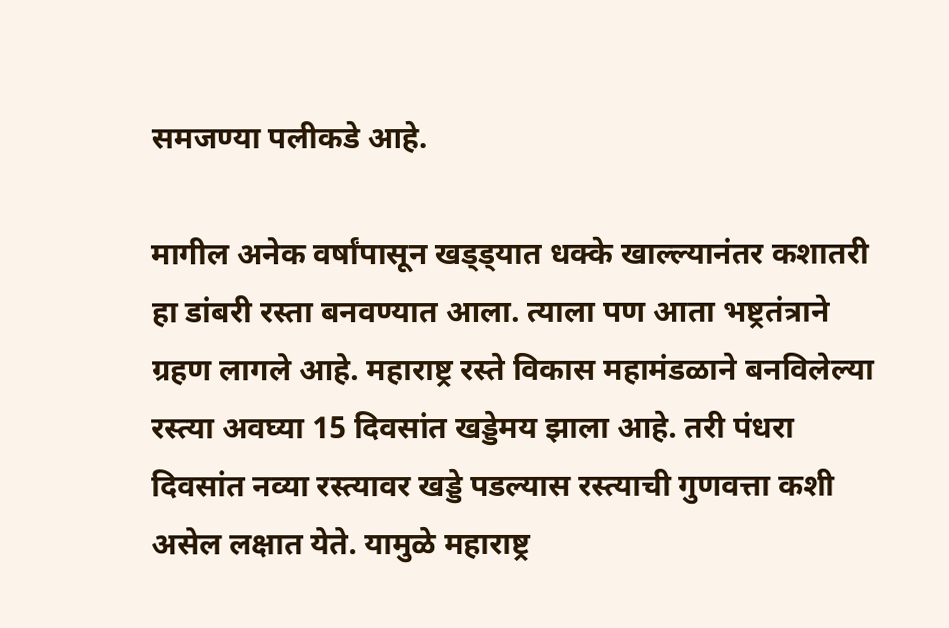समजण्या पलीकडे आहे.

मागील अनेक वर्षांपासून खड्ड्यात धक्के खाल्ल्यानंतर कशातरी हा डांबरी रस्ता बनवण्यात आला. त्याला पण आता भष्ट्रतंत्राने ग्रहण लागले आहे. महाराष्ट्र रस्ते विकास महामंडळाने बनविलेल्या रस्त्या अवघ्या 15 दिवसांत खड्डेमय झाला आहे. तरी पंधरा दिवसांत नव्या रस्त्यावर खड्डे पडल्यास रस्त्याची गुणवत्ता कशी असेल लक्षात येते. यामुळे महाराष्ट्र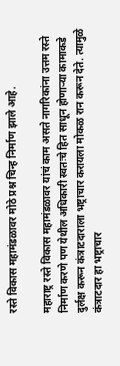रस्ते विकास महामंडळावर मोठे प्रश्न चिन्ह निर्माण झाले आहे.

महाराष्ट्र रस्ते विकास महामंडळावर यांचं काम असते नागरिकांना उत्तम रस्ते निर्माण करणे पण येथील अधिकारी स्वतःचे हित साधून होणाऱ्या कामाकडे दुर्लक्ष करून कंत्राटदाराला भष्ट्राचार करायला मोकळ रान करून देते. त्यामुळे कंत्राटदार हा भष्ट्राचार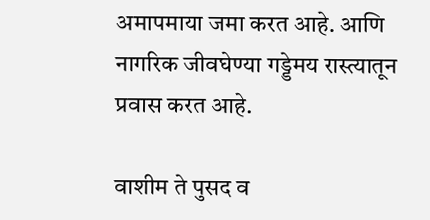अमापमाया जमा करत आहे. आणि नागरिक जीवघेण्या गड्डेमय रास्त्यातून प्रवास करत आहे.

वाशीम ते पुसद व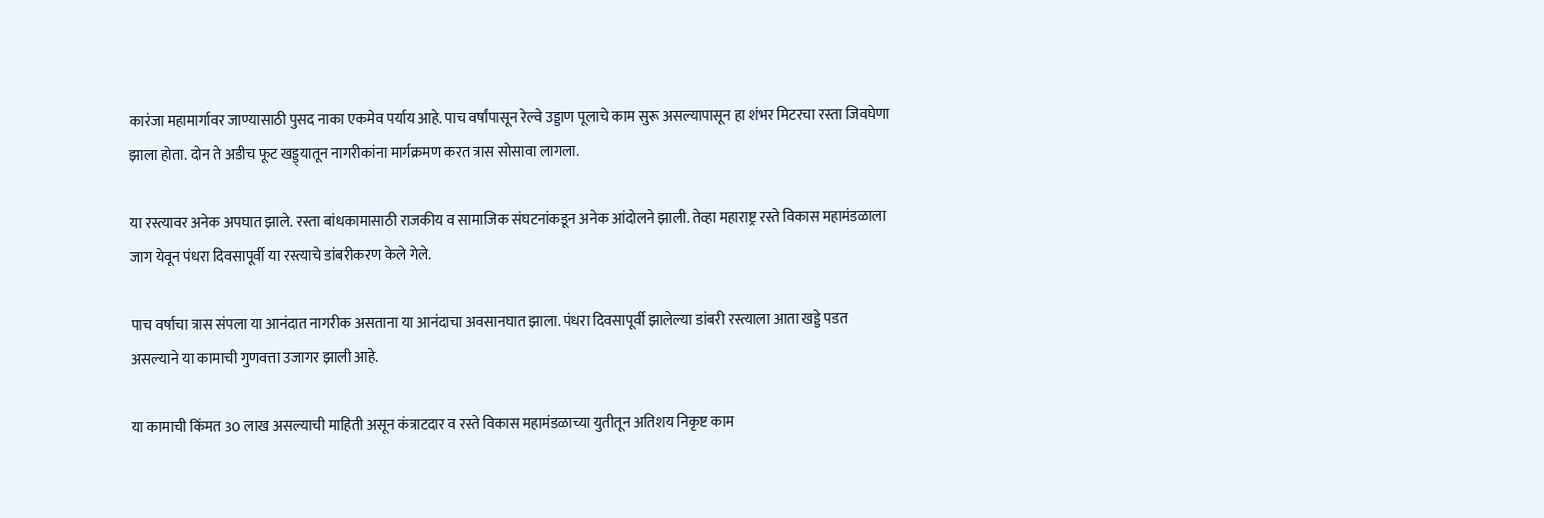कारंजा महामार्गावर जाण्यासाठी पुसद नाका एकमेव पर्याय आहे. पाच वर्षांपासून रेल्वे उड्डाण पूलाचे काम सुरू असल्यापासून हा शंभर मिटरचा रस्ता जिवघेणा झाला होता. दोन ते अडीच फूट खड्ड्यातून नागरीकांना मार्गक्रमण करत त्रास सोसावा लागला.

या रस्त्यावर अनेक अपघात झाले. रस्ता बांधकामासाठी राजकीय व सामाजिक संघटनांकडून अनेक आंदोलने झाली. तेव्हा महाराष्ट्र रस्ते विकास महामंडळाला जाग येवून पंधरा दिवसापूर्वी या रस्त्याचे डांबरीकरण केले गेले.

पाच वर्षाचा त्रास संपला या आनंदात नागरीक असताना या आनंदाचा अवसानघात झाला. पंधरा दिवसापूर्वी झालेल्या डांबरी रस्त्याला आता खड्डे पडत असल्याने या कामाची गुणवत्ता उजागर झाली आहे.

या कामाची किंमत 30 लाख असल्याची माहिती असून कंत्राटदार व रस्ते विकास महामंडळाच्या युतीतून अतिशय निकृष्ट काम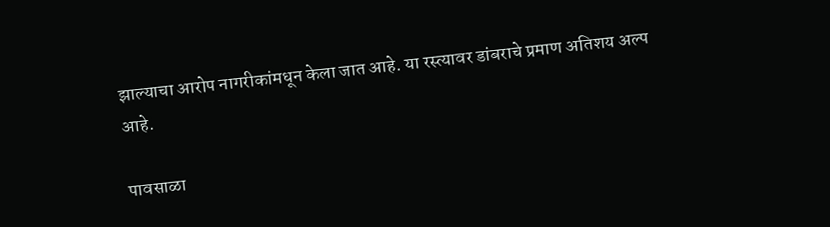झाल्याचा आरोप नागरीकांमधून केला जात आहे. या रस्त्यावर डांबराचे प्रमाण अतिशय अल्प आहे.

पावसाळा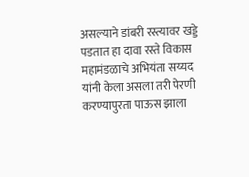असल्याने डांबरी रस्त्यावर खड्डे पडतात हा दावा रस्ते विकास महामंडळाचे अभियंता सय्यद यांनी केला असला तरी पेरणी करण्यापुरता पाऊस झाला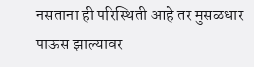नसताना ही परिस्थिती आहे तर मुसळधार पाऊस झाल्यावर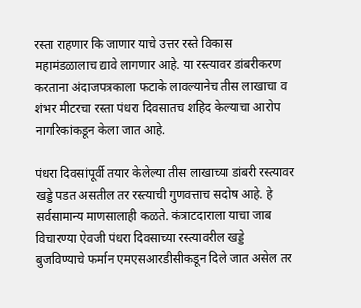रस्ता राहणार कि जाणार याचे उत्तर रस्ते विकास महामंडळालाच द्यावे लागणार आहे. या रस्त्यावर डांबरीकरण करताना अंदाजपत्रकाला फटाके लावल्यानेच तीस लाखाचा व शंभर मीटरचा रस्ता पंधरा दिवसातच शहिद केल्याचा आरोप नागरिकांकडून केला जात आहे.

पंधरा दिवसांपूर्वी तयार केलेल्या तीस लाखाच्या डांबरी रस्त्यावर खड्डे पडत असतील तर रस्त्याची गुणवत्ताच सदोष आहे. हे सर्वसामान्य माणसालाही कळते. कंत्राटदाराला याचा जाब विचारण्या ऐवजी पंधरा दिवसाच्या रस्त्यावरील खड्डे बुजविण्याचे फर्मान एमएसआरडीसीकडून दिले जात असेल तर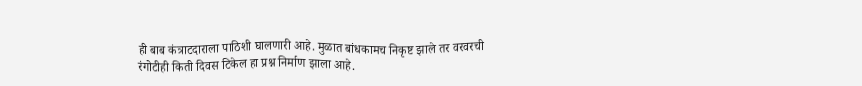ही बाब कंत्राटदाराला पाठिशी घालणारी आहे. मुळात बांधकामच निकृष्ट झाले तर वरवरची रंगोटीही किती दिवस टिकेल हा प्रश्न निर्माण झाला आहे.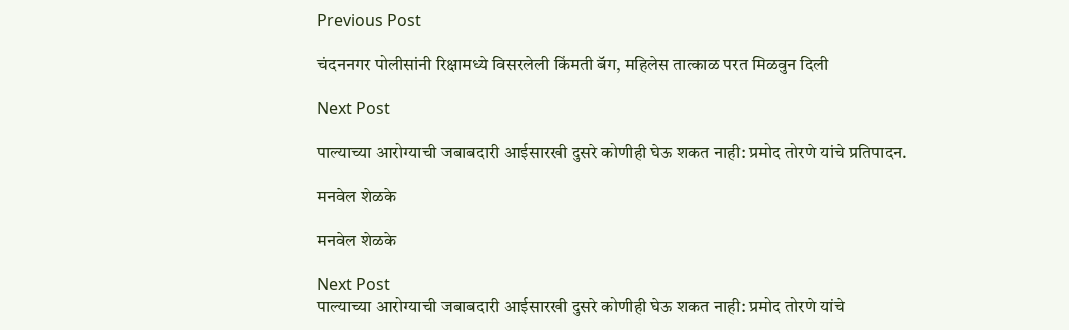Previous Post

चंदननगर पोलीसांनी रिक्षामध्ये विसरलेली किंमती बॅग, महिलेस तात्काळ परत मिळवुन दिली

Next Post

पाल्याच्या आरोग्याची जबाबदारी आईसारखी दुसरे कोणीही घेऊ शकत नाही: प्रमोद तोरणे यांचे प्रतिपादन.

मनवेल शेळके

मनवेल शेळके

Next Post
पाल्याच्या आरोग्याची जबाबदारी आईसारखी दुसरे कोणीही घेऊ शकत नाही: प्रमोद तोरणे यांचे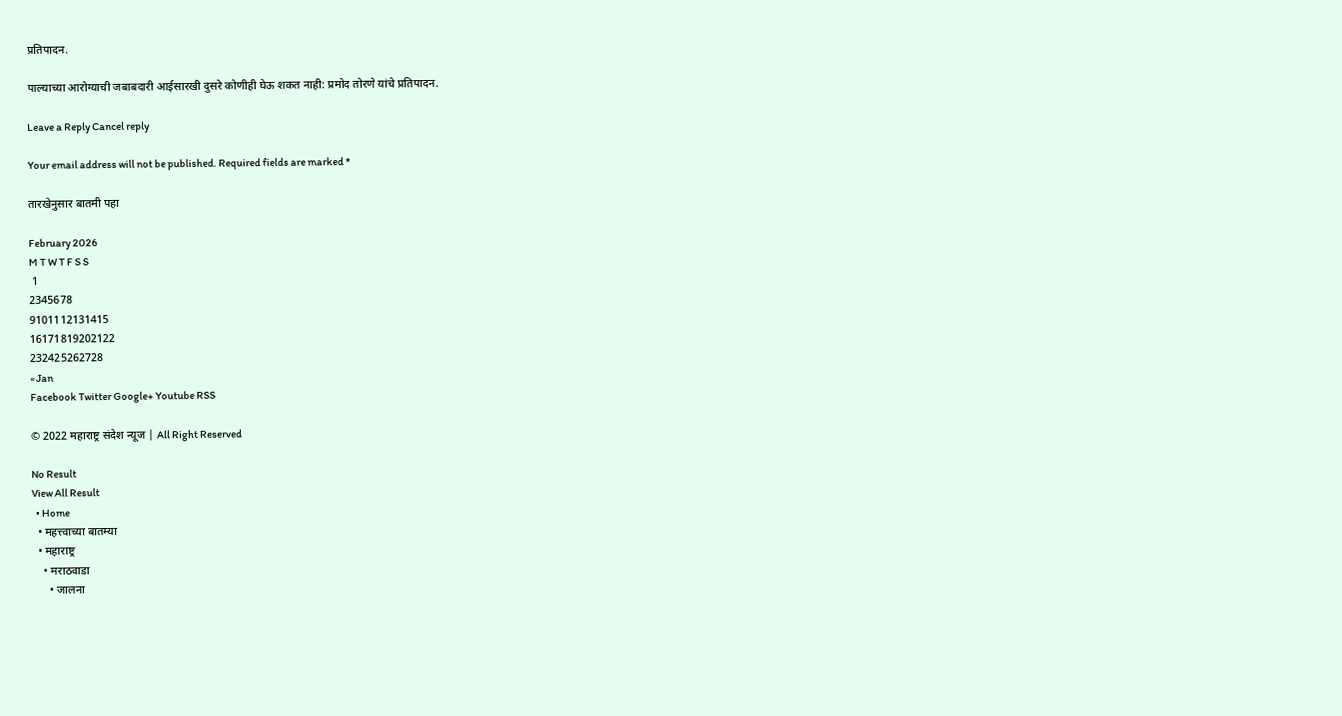प्रतिपादन.

पाल्याच्या आरोग्याची जबाबदारी आईसारखी दुसरे कोणीही घेऊ शकत नाही: प्रमोद तोरणे यांचे प्रतिपादन.

Leave a Reply Cancel reply

Your email address will not be published. Required fields are marked *

तारखेनुसार बातमी पहा

February 2026
M T W T F S S
 1
2345678
9101112131415
16171819202122
232425262728
« Jan
Facebook Twitter Google+ Youtube RSS

© 2022 महाराष्ट्र संदेश न्यूज | All Right Reserved

No Result
View All Result
  • Home
  • महत्त्वाच्या बातम्या
  • महाराष्ट्र
    • मराठवाडा
      • जालना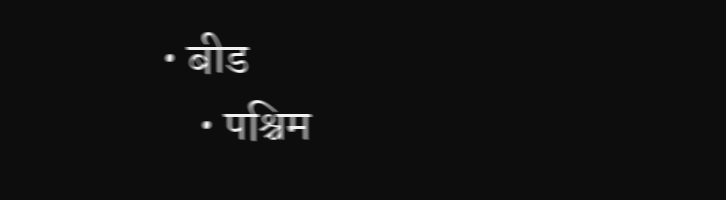• बीड
    • पश्चिम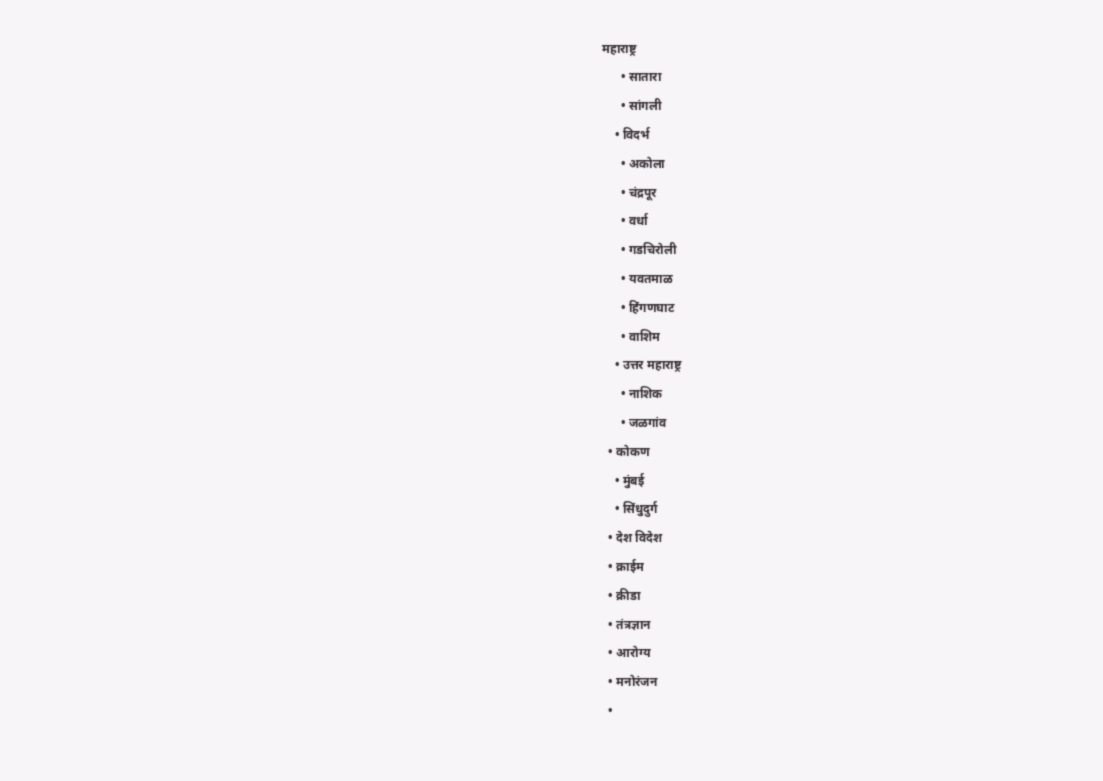महाराष्ट्र
      • सातारा
      • सांगली
    • विदर्भ
      • अकोला
      • चंद्रपूर
      • वर्धा
      • गडचिरोली
      • यवतमाळ
      • हिंगणघाट
      • वाशिम
    • उत्तर महाराष्ट्र
      • नाशिक
      • जळगांव
  • कोकण
    • मुंबई
    • सिंधुदुर्ग
  • देश विदेश
  • क्राईम
  • क्रीडा
  • तंत्रज्ञान
  • आरोग्य
  • मनोरंजन
  •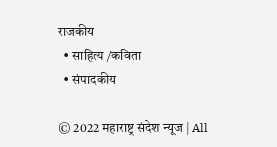राजकीय
  • साहित्य /कविता
  • संपादकीय

© 2022 महाराष्ट्र संदेश न्यूज | All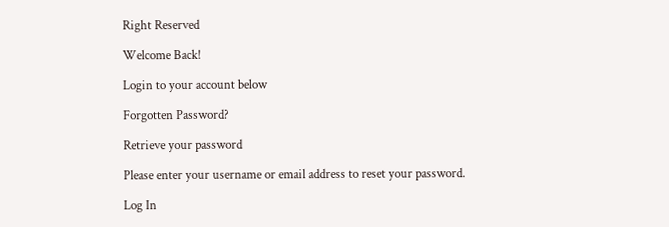Right Reserved

Welcome Back!

Login to your account below

Forgotten Password?

Retrieve your password

Please enter your username or email address to reset your password.

Log In